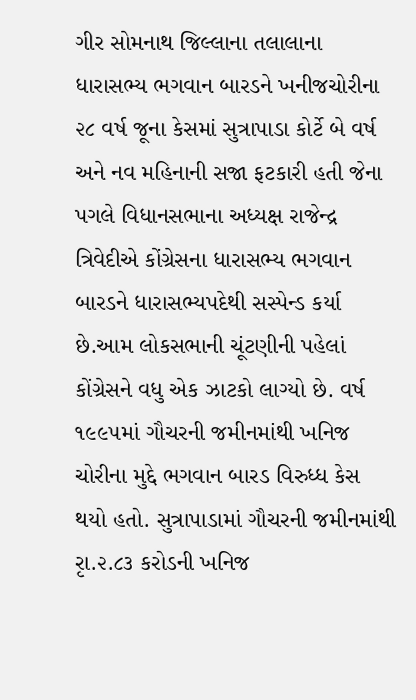ગીર સોમનાથ જિલ્લાના તલાલાના ધારાસભ્ય ભગવાન બારડને ખનીજચોરીના ૨૮ વર્ષ જૂના કેસમાં સુત્રાપાડા કોર્ટે બે વર્ષ અને નવ મહિનાની સજા ફટકારી હતી જેના પગલે વિધાનસભાના અધ્યક્ષ રાજેન્દ્ર ત્રિવેદીએ કોંગ્રેસના ધારાસભ્ય ભગવાન બારડને ધારાસભ્યપદેથી સસ્પેન્ડ કર્યા છે.આમ લોકસભાની ચૂંટણીની પહેલાં કોંગ્રેસને વધુ એક ઝાટકો લાગ્યો છે. વર્ષ ૧૯૯૫માં ગૌચરની જમીનમાંથી ખનિજ ચોરીના મુદ્દે ભગવાન બારડ વિરુધ્ધ કેસ થયો હતો. સુત્રાપાડામાં ગૌચરની જમીનમાંથી રૃા.૨.૮૩ કરોડની ખનિજ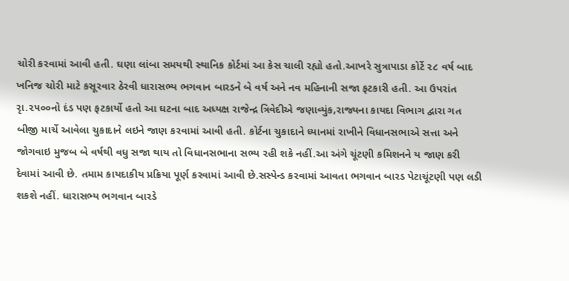ચોરી કરવામાં આવી હતી. ઘણા લાંબા સમયથી સ્થાનિક કોર્ટમાં આ કેસ ચાલી રહ્યો હતો.આખરે સુત્રાપાડા કોર્ટે ૨૮ વર્ષ બાદ ખનિજ ચોરી માટે કસૂરવાર ઠેરવી ધારાસભ્ય ભગવાન બારડને બે વર્ષ અને નવ મહિનાની સજા ફટકારી હતી. આ ઉપરાંત રૃા.૨૫૦૦નો દંડ પણ ફટકાર્યો હતો આ ઘટના બાદ અધ્યક્ષ રાજેન્દ્ર ત્રિવેદીએ જણાવ્યુંક,રાજ્યના કાયદા વિભાગ દ્વારા ગત બીજી માર્ચે આવેલા ચુકાદાને લઇને જાણ કરવામાં આવી હતી. કોર્ટના ચુકાદાને ધ્યાનમાં રાખીને વિધાનસભાએ સત્તા અને જોગવાઇ મુજબ બે વર્ષથી વધુ સજા થાય તો વિધાનસભાના સભ્ય રહી શકે નહીં.આ અંગે ચૂંટણી કમિશનને ય જાણ કરી દેવામાં આવી છે. તમામ કાયદાકીય પ્રક્રિયા પૂર્ણ કરવામાં આવી છે.સસ્પેન્ડ કરવામાં આવતા ભગવાન બારડ પેટાચૂંટણી પણ લડી શકશે નહીં. ધારાસભ્ય ભગવાન બારડે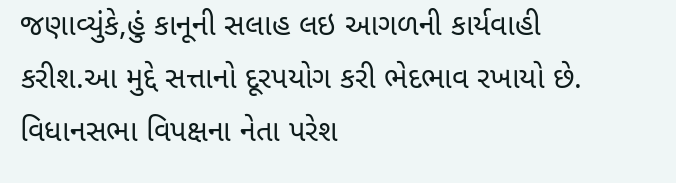જણાવ્યુંકે,હું કાનૂની સલાહ લઇ આગળની કાર્યવાહી કરીશ.આ મુદ્દે સત્તાનો દૂરપયોગ કરી ભેદભાવ રખાયો છે. વિધાનસભા વિપક્ષના નેતા પરેશ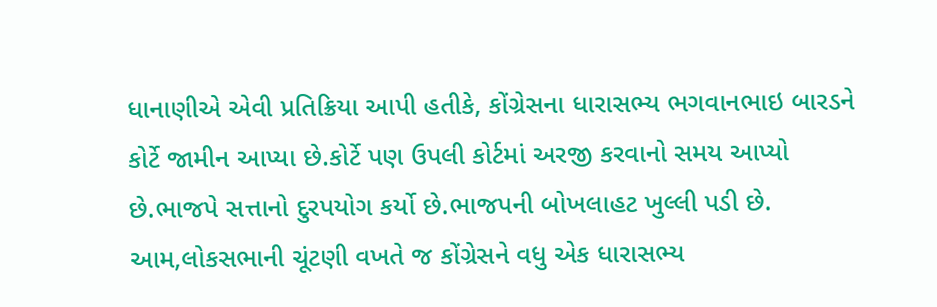ધાનાણીએ એવી પ્રતિક્રિયા આપી હતીકે, કોંગ્રેસના ધારાસભ્ય ભગવાનભાઇ બારડને કોર્ટે જામીન આપ્યા છે.કોર્ટે પણ ઉપલી કોર્ટમાં અરજી કરવાનો સમય આપ્યો છે.ભાજપે સત્તાનો દુરપયોગ કર્યો છે.ભાજપની બોખલાહટ ખુલ્લી પડી છે. આમ,લોકસભાની ચૂંટણી વખતે જ કોંગ્રેસને વધુ એક ધારાસભ્ય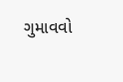ગુમાવવો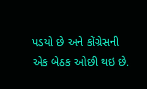પડયો છે અને કોંગ્રેસની એક બેઠક ઓછી થઇ છે.